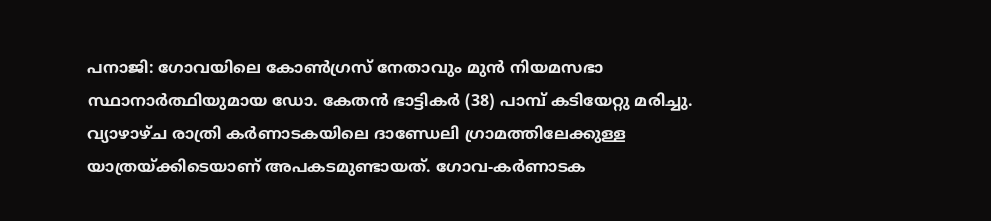പനാജി: ഗോവയിലെ കോൺഗ്രസ് നേതാവും മുൻ നിയമസഭാ സ്ഥാനാർത്ഥിയുമായ ഡോ. കേതൻ ഭാട്ടികർ (38) പാമ്പ് കടിയേറ്റു മരിച്ചു. വ്യാഴാഴ്ച രാത്രി കർണാടകയിലെ ദാണ്ഡേലി ഗ്രാമത്തിലേക്കുള്ള യാത്രയ്ക്കിടെയാണ് അപകടമുണ്ടായത്. ഗോവ-കർണാടക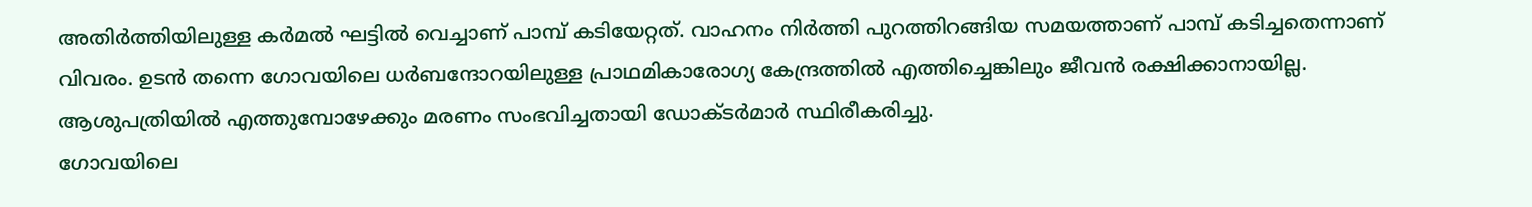അതിർത്തിയിലുള്ള കർമൽ ഘട്ടിൽ വെച്ചാണ് പാമ്പ് കടിയേറ്റത്. വാഹനം നിർത്തി പുറത്തിറങ്ങിയ സമയത്താണ് പാമ്പ് കടിച്ചതെന്നാണ് വിവരം. ഉടൻ തന്നെ ഗോവയിലെ ധർബന്ദോറയിലുള്ള പ്രാഥമികാരോഗ്യ കേന്ദ്രത്തിൽ എത്തിച്ചെങ്കിലും ജീവൻ രക്ഷിക്കാനായില്ല. ആശുപത്രിയിൽ എത്തുമ്പോഴേക്കും മരണം സംഭവിച്ചതായി ഡോക്ടർമാർ സ്ഥിരീകരിച്ചു.
ഗോവയിലെ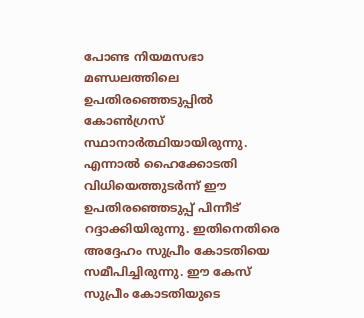പോണ്ട നിയമസഭാ മണ്ഡലത്തിലെ ഉപതിരഞ്ഞെടുപ്പിൽ കോൺഗ്രസ് സ്ഥാനാർത്ഥിയായിരുന്നു. എന്നാൽ ഹൈക്കോടതി വിധിയെത്തുടർന്ന് ഈ ഉപതിരഞ്ഞെടുപ്പ് പിന്നീട് റദ്ദാക്കിയിരുന്നു. ഇതിനെതിരെ അദ്ദേഹം സുപ്രീം കോടതിയെ സമീപിച്ചിരുന്നു. ഈ കേസ് സുപ്രീം കോടതിയുടെ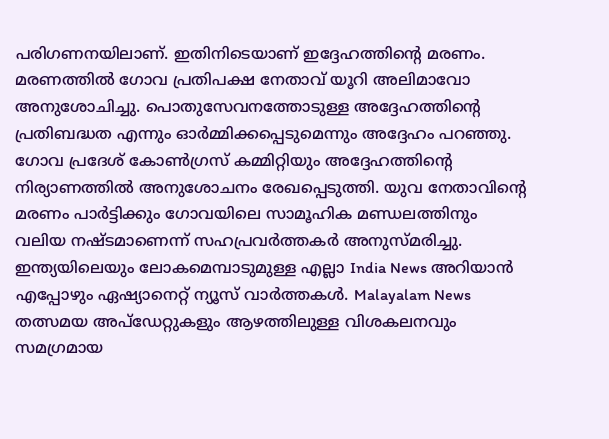പരിഗണനയിലാണ്. ഇതിനിടെയാണ് ഇദ്ദേഹത്തിൻ്റെ മരണം. മരണത്തിൽ ഗോവ പ്രതിപക്ഷ നേതാവ് യൂറി അലിമാവോ അനുശോചിച്ചു. പൊതുസേവനത്തോടുള്ള അദ്ദേഹത്തിന്റെ പ്രതിബദ്ധത എന്നും ഓർമ്മിക്കപ്പെടുമെന്നും അദ്ദേഹം പറഞ്ഞു. ഗോവ പ്രദേശ് കോൺഗ്രസ് കമ്മിറ്റിയും അദ്ദേഹത്തിന്റെ നിര്യാണത്തിൽ അനുശോചനം രേഖപ്പെടുത്തി. യുവ നേതാവിന്റെ മരണം പാർട്ടിക്കും ഗോവയിലെ സാമൂഹിക മണ്ഡലത്തിനും വലിയ നഷ്ടമാണെന്ന് സഹപ്രവർത്തകർ അനുസ്മരിച്ചു.
ഇന്ത്യയിലെയും ലോകമെമ്പാടുമുള്ള എല്ലാ India News അറിയാൻ എപ്പോഴും ഏഷ്യാനെറ്റ് ന്യൂസ് വാർത്തകൾ. Malayalam News തത്സമയ അപ്ഡേറ്റുകളും ആഴത്തിലുള്ള വിശകലനവും സമഗ്രമായ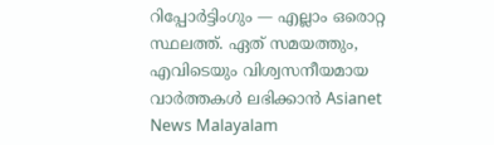റിപ്പോർട്ടിംഗും — എല്ലാം ഒരൊറ്റ സ്ഥലത്ത്. ഏത് സമയത്തും, എവിടെയും വിശ്വസനീയമായ വാർത്തകൾ ലഭിക്കാൻ Asianet News Malayalam